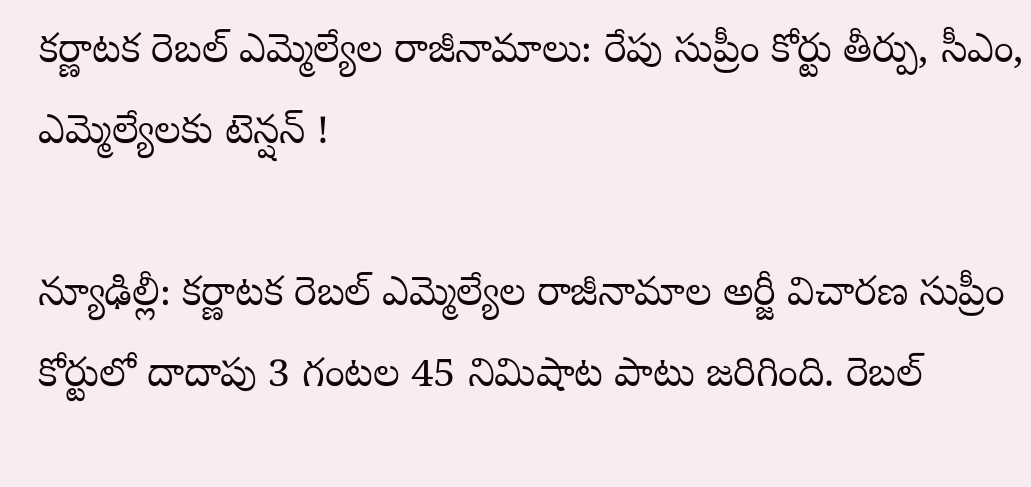కర్ణాటక రెబల్ ఎమ్మెల్యేల రాజీనామాలు: రేపు సుప్రీం కోర్టు తీర్పు, సీఎం, ఎమ్మెల్యేలకు టెన్షన్ !

న్యూఢిల్లీ: కర్ణాటక రెబల్ ఎమ్మెల్యేల రాజీనామాల అర్జీ విచారణ సుప్రీం కోర్టులో దాదాపు 3 గంటల 45 నిమిషాట పాటు జరిగింది. రెబల్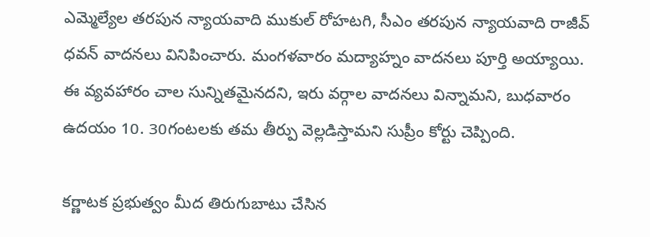ఎమ్మెల్యేల తరపున న్యాయవాది ముకుల్ రోహటగి, సీఎం తరపున న్యాయవాది రాజీవ్ ధవన్ వాదనలు వినిపించారు. మంగళవారం మద్యాహ్నం వాదనలు పూర్తి అయ్యాయి. ఈ వ్యవహారం చాల సున్నితమైనదని, ఇరు వర్గాల వాదనలు విన్నామని, బుధవారం ఉదయం 10. 30గంటలకు తమ తీర్పు వెల్లడిస్తామని సుప్రీం కోర్టు చెప్పింది.

కర్ణాటక ప్రభుత్వం మీద తిరుగుబాటు చేసిన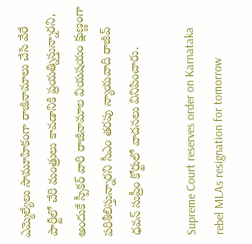ఎమ్మెల్యేలు సామూహికంగా రాజీనామాలు చేసి వేరే పార్టీలో చేరి మంత్రులు కావడానికి ప్రయత్నిస్తున్నారని, అందుకే స్పీకర్ వారి రాజీనామాల వియషయం క్షుణ్ణంగా పరిశీలిస్తున్నారని సీఎం తరపు న్యాయవాది రాజీవ్ ధవన్ సుప్రీం కోర్టులో వాదనలు వినిపించారు.

Supreme Court reserves order on Karnataka rebel MLAs resignation for tomorrow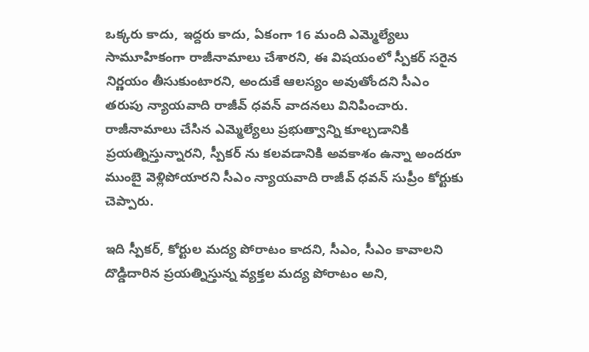ఒక్కరు కాదు, ఇద్దరు కాదు, ఏకంగా 16 మంది ఎమ్మెల్యేలు సామూహికంగా రాజీనామాలు చేశారని, ఈ విషయంలో స్పీకర్ సరైన నిర్ణయం తీసుకుంటారని, అందుకే ఆలస్యం అవుతోందని సీఎం తరుపు న్యాయవాది రాజీవ్ ధవన్ వాదనలు వినిపించారు. రాజీనామాలు చేసిన ఎమ్మెల్యేలు ప్రభుత్వాన్ని కూల్చడానికి ప్రయత్నిస్తున్నారని, స్పీకర్ ను కలవడానికి అవకాశం ఉన్నా అందరూ ముంబై వెళ్లిపోయారని సీఎం న్యాయవాది రాజీవ్ ధవన్ సుప్రీం కోర్టుకు చెప్పారు.

ఇది స్పీకర్, కోర్టుల మద్య పోరాటం కాదని, సీఎం, సీఎం కావాలని దొడ్డిదారిన ప్రయత్నిస్తున్న వ్యక్తల మద్య పోరాటం అని,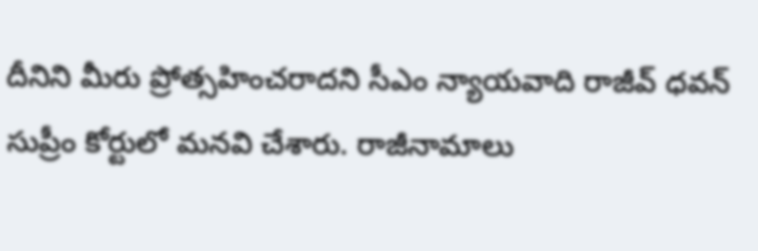దీనిని మీరు ప్రోత్సహించరాదని సీఎం న్యాయవాది రాజీవ్ ధవన్ సుప్రీం కోర్టులో మనవి చేశారు. రాజీనామాలు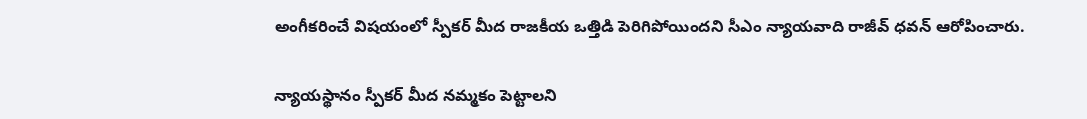అంగీకరించే విషయంలో స్పీకర్ మీద రాజకీయ ఒత్తిడి పెరిగిపోయిందని సీఎం న్యాయవాది రాజీవ్ ధవన్ ఆరోపించారు.

న్యాయస్థానం స్పీకర్ మీద నమ్మకం పెట్టాలని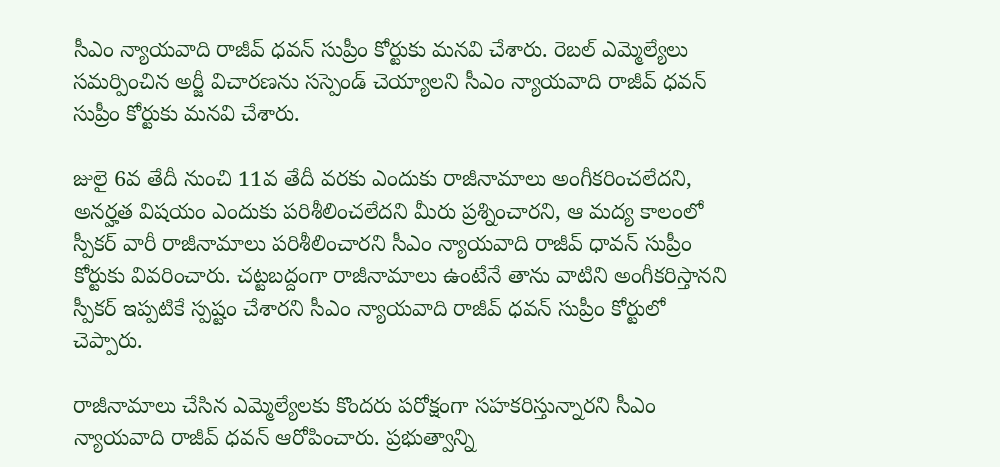సీఎం న్యాయవాది రాజీవ్ ధవన్ సుప్రీం కోర్టుకు మనవి చేశారు. రెబల్ ఎమ్మెల్యేలు సమర్పించిన అర్జీ విచారణను సస్పెండ్ చెయ్యాలని సీఎం న్యాయవాది రాజీవ్ ధవన్ సుప్రీం కోర్టుకు మనవి చేశారు.

జులై 6వ తేదీ నుంచి 11వ తేదీ వరకు ఎందుకు రాజీనామాలు అంగీకరించలేదని, అనర్హత విషయం ఎందుకు పరిశీలించలేదని మీరు ప్రశ్నించారని, ఆ మద్య కాలంలో స్పీకర్ వారీ రాజీనామాలు పరిశీలించారని సీఎం న్యాయవాది రాజీవ్ ధావన్ సుప్రీం కోర్టుకు వివరించారు. చట్టబద్దంగా రాజీనామాలు ఉంటేనే తాను వాటిని అంగీకరిస్తానని స్పీకర్ ఇప్పటికే స్పష్టం చేశారని సీఎం న్యాయవాది రాజీవ్ ధవన్ సుప్రీం కోర్టులో చెప్పారు.

రాజీనామాలు చేసిన ఎమ్మెల్యేలకు కొందరు పరోక్షంగా సహకరిస్తున్నారని సీఎం న్యాయవాది రాజీవ్ ధవన్ ఆరోపించారు. ప్రభుత్వాన్ని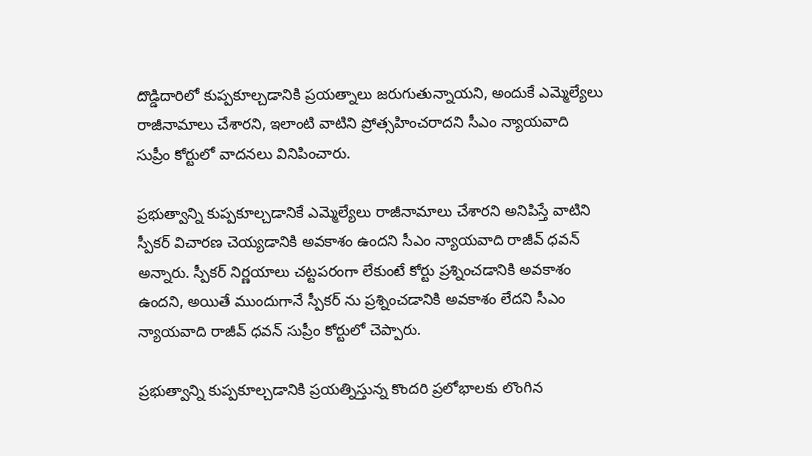దొడ్డిదారిలో కుప్పకూల్చడానికి ప్రయత్నాలు జరుగుతున్నాయని, అందుకే ఎమ్మెల్యేలు రాజీనామాలు చేశారని, ఇలాంటి వాటిని ప్రోత్సహించరాదని సీఎం న్యాయవాది సుప్రీం కోర్టులో వాదనలు వినిపించారు.

ప్రభుత్వాన్ని కుప్పకూల్చడానికే ఎమ్మెల్యేలు రాజీనామాలు చేశారని అనిపిస్తే వాటిని స్పీకర్ విచారణ చెయ్యడానికి అవకాశం ఉందని సీఎం న్యాయవాది రాజీవ్ ధవన్ అన్నారు. స్పీకర్ నిర్ణయాలు చట్టపరంగా లేకుంటే కోర్టు ప్రశ్నించడానికి అవకాశం ఉందని, అయితే ముందుగానే స్పీకర్ ను ప్రశ్నించడానికి అవకాశం లేదని సీఎం న్యాయవాది రాజీవ్ ధవన్ సుప్రీం కోర్టులో చెప్పారు.

ప్రభుత్వాన్ని కుప్పకూల్చడానికి ప్రయత్నిస్తున్న కొందరి ప్రలోభాలకు లొంగిన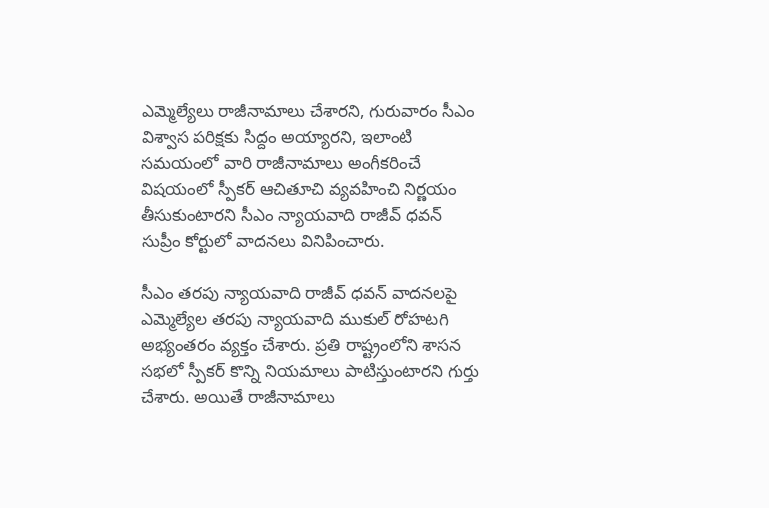ఎమ్మెల్యేలు రాజీనామాలు చేశారని, గురువారం సీఎం విశ్వాస పరిక్షకు సిద్దం అయ్యారని, ఇలాంటి సమయంలో వారి రాజీనామాలు అంగీకరించే విషయంలో స్పీకర్ ఆచితూచి వ్యవహించి నిర్ణయం తీసుకుంటారని సీఎం న్యాయవాది రాజీవ్ ధవన్ సుప్రీం కోర్టులో వాదనలు వినిపించారు.

సీఎం తరపు న్యాయవాది రాజీవ్ ధవన్ వాదనలపై ఎమ్మెల్యేల తరపు న్యాయవాది ముకుల్ రోహటగి అభ్యంతరం వ్యక్తం చేశారు. ప్రతి రాష్ట్రంలోని శాసన సభలో స్పీకర్ కొన్ని నియమాలు పాటిస్తుంటారని గుర్తు చేశారు. అయితే రాజీనామాలు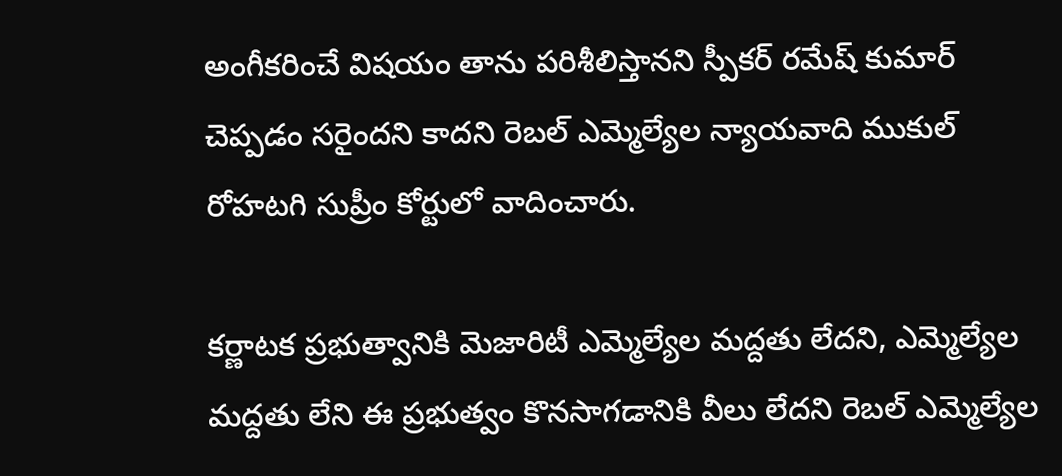అంగీకరించే విషయం తాను పరిశీలిస్తానని స్పీకర్ రమేష్ కుమార్ చెప్పడం సరైందని కాదని రెబల్ ఎమ్మెల్యేల న్యాయవాది ముకుల్ రోహటగి సుప్రీం కోర్టులో వాదించారు.

కర్ణాటక ప్రభుత్వానికి మెజారిటీ ఎమ్మెల్యేల మద్దతు లేదని, ఎమ్మెల్యేల మద్దతు లేని ఈ ప్రభుత్వం కొనసాగడానికి వీలు లేదని రెబల్ ఎమ్మెల్యేల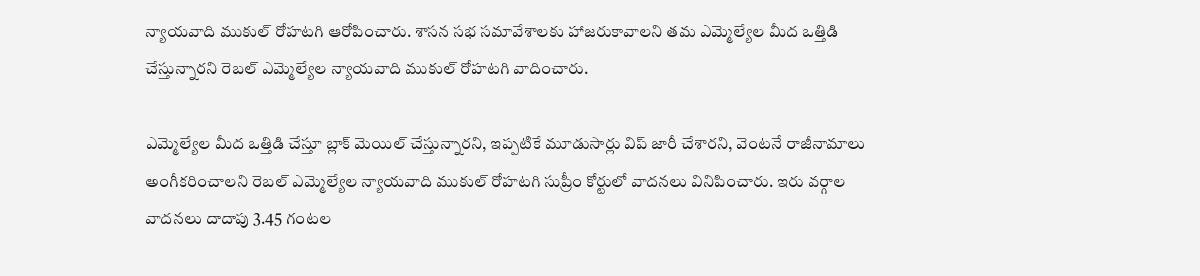న్యాయవాది ముకుల్ రోహటగి ఆరోపించారు. శాసన సభ సమావేశాలకు హాజరుకావాలని తమ ఎమ్మెల్యేల మీద ఒత్తిడి చేస్తున్నారని రెబల్ ఎమ్మెల్యేల న్యాయవాది ముకుల్ రోహటగి వాదించారు.

ఎమ్మెల్యేల మీద ఒత్తిడి చేస్తూ బ్లాక్ మెయిల్ చేస్తున్నారని, ఇప్పటికే మూడుసార్లు విప్ జారీ చేశారని, వెంటనే రాజీనామాలు అంగీకరించాలని రెబల్ ఎమ్మెల్యేల న్యాయవాది ముకుల్ రోహటగి సుప్రీం కోర్టులో వాదనలు వినిపించారు. ఇరు వర్గాల వాదనలు దాదాపు 3.45 గంటల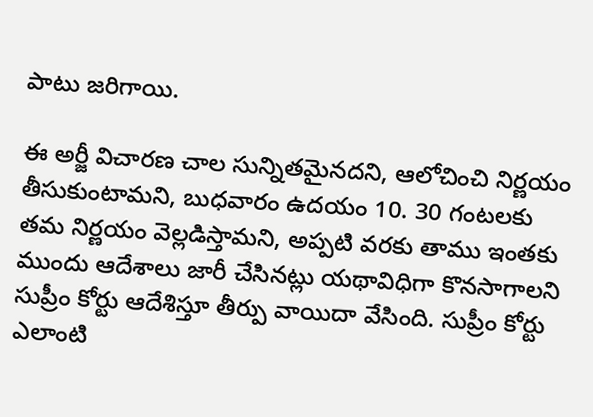పాటు జరిగాయి.

ఈ అర్జీ విచారణ చాల సున్నితమైనదని, ఆలోచించి నిర్ణయం తీసుకుంటామని, బుధవారం ఉదయం 10. 30 గంటలకు తమ నిర్ణయం వెల్లడిస్తామని, అప్పటి వరకు తాము ఇంతకు ముందు ఆదేశాలు జారీ చేసినట్లు యథావిధిగా కొనసాగాలని సుప్రీం కోర్టు ఆదేశిస్తూ తీర్పు వాయిదా వేసింది. సుప్రీం కోర్టు ఎలాంటి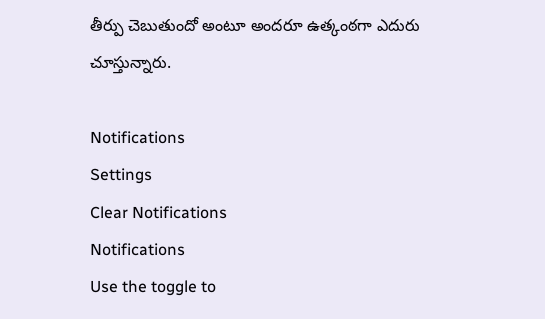తీర్పు చెబుతుందో అంటూ అందరూ ఉత్కంఠగా ఎదురు చూస్తున్నారు.

Notifications
Settings
Clear Notifications
Notifications
Use the toggle to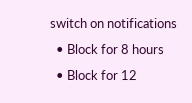switch on notifications
  • Block for 8 hours
  • Block for 12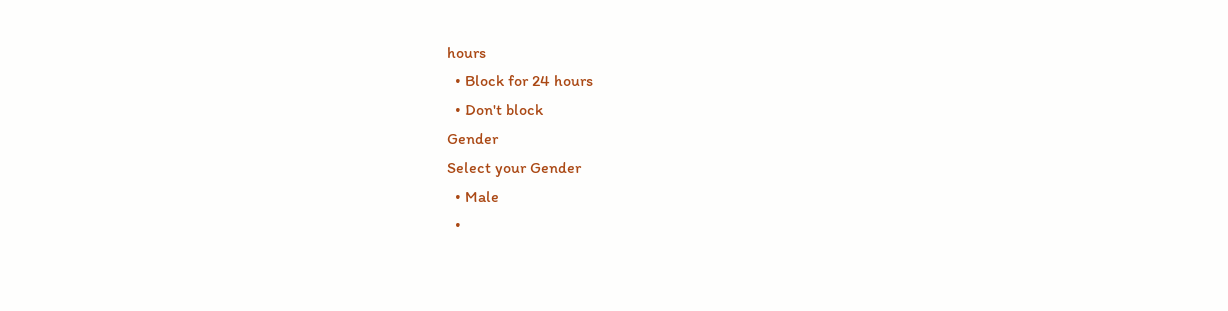hours
  • Block for 24 hours
  • Don't block
Gender
Select your Gender
  • Male
  •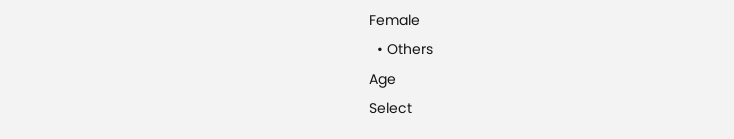Female
  • Others
Age
Select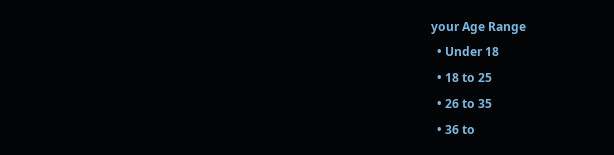your Age Range
  • Under 18
  • 18 to 25
  • 26 to 35
  • 36 to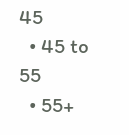45
  • 45 to 55
  • 55+